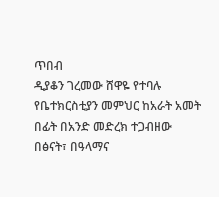ጥበብ
ዲያቆን ገረመው ሸዋዬ የተባሉ የቤተክርስቲያን መምህር ከአራት አመት በፊት በአንድ መድረክ ተጋብዘው በፅናት፣ በዓላማና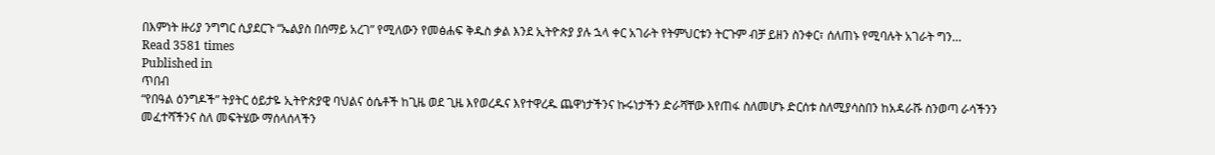በእምነት ዙሪያ ንግግር ሲያደርጉ “ኤልያስ በሰማይ አረገ” የሚለውን የመፅሐፍ ቅዱስ ቃል እንደ ኢትዮጵያ ያሉ ኋላ ቀር አገራት የትምህርቱን ትርጉም ብቻ ይዘን ስንቀር፣ ሰለጠኑ የሚባሉት አገራት ግን…
Read 3581 times
Published in
ጥበብ
“የበዓል ዕንግዶች” ትያትር ዕይታዬ ኢትዮጵያዊ ባህልና ዕሴቶች ከጊዜ ወደ ጊዜ እየወረዱና እየተዋረዱ ጨዋነታችንና ኩሩነታችን ድራሻቸው እየጠፋ ስለመሆኑ ድርሰቱ ስለሚያሳስበን ከአዳራሹ ስንወጣ ራሳችንን መፈተሻችንና ስለ መፍትሄው ማሰላሰላችን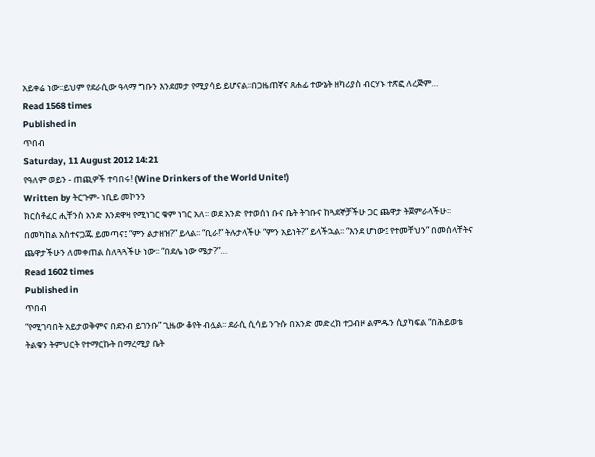አይቀሬ ነው፡፡ይህም የደራሲው ዓላማ ግቡን እንደመታ የሚያሳይ ይሆናል፡፡በጋዜጠኛና ጸሐፊ ተውኔት ዘካሪያስ ብርሃኑ ተጽፎ ለረጅም…
Read 1568 times
Published in
ጥበብ
Saturday, 11 August 2012 14:21
የዓለም ወይን - ጠጪዎች ተባበሩ! (Wine Drinkers of the World Unite!)
Written by ትርጉም- ነቢይ መኮንን
ክርስቶፈር ሒቸንስ አንድ እንደዋዛ የሚነገር ቁም ነገር አለ፡፡ ወደ አንድ የተወሰነ ቡና ቤት ትገቡና ከጓደኞቻችሁ ጋር ጨዋታ ትጀምራላችሁ፡፡ በመካከል አስተናጋጁ ይመጣና፤ “ምን ልታዘዝ?” ይላል፡፡ “ቢራ!” ትሉታላችሁ “ምን አይነት?” ይላችኋል፡፡ “እንደ ሆነው፤ የተመቸህን” በመሰላቸትና ጨዋታችሁን ለመቀጠል ስለጓጓችሁ ነው፡፡ “በደሌ ነው ሜታ?”…
Read 1602 times
Published in
ጥበብ
“የሚገባበት አይታወቅምና በደንብ ይገንቡ” ጊዜው ቆየት ብሏል፡፡ ደራሲ ሲሳይ ንጉሱ በአንድ መድረክ ተጋብዞ ልምዱን ሲያካፍል “በሕይወቴ ትልቁን ትምህርት የተማርኩት በማረሚያ ቤት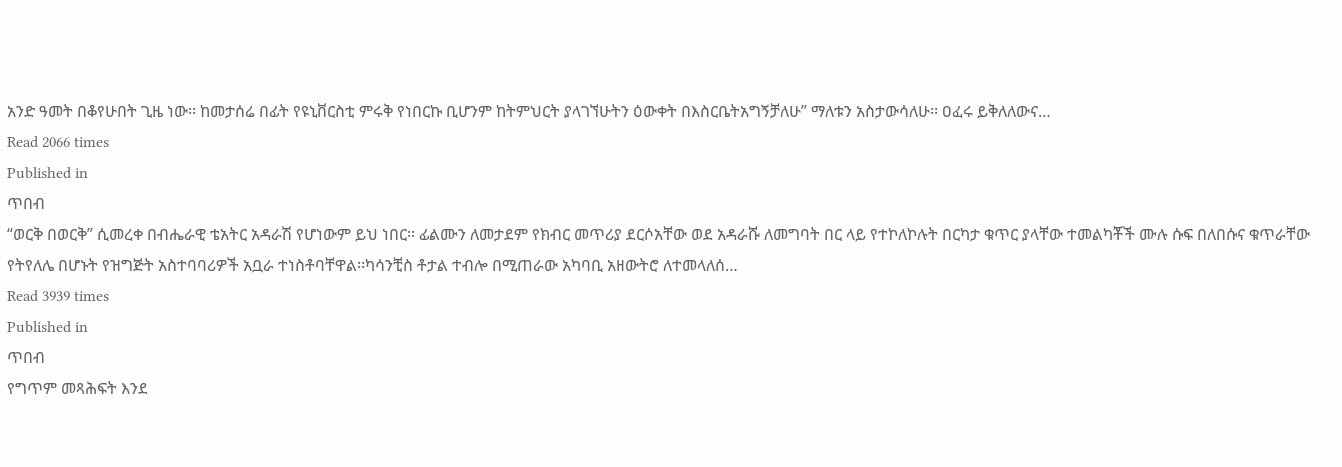አንድ ዓመት በቆየሁበት ጊዜ ነው፡፡ ከመታሰሬ በፊት የዩኒቨርስቲ ምሩቅ የነበርኩ ቢሆንም ከትምህርት ያላገኘሁትን ዕውቀት በእስርቤትአግኝቻለሁ” ማለቱን አስታውሳለሁ፡፡ ዐፈሩ ይቅለለውና…
Read 2066 times
Published in
ጥበብ
“ወርቅ በወርቅ” ሲመረቀ በብሔራዊ ቴአትር አዳራሽ የሆነውም ይህ ነበር፡፡ ፊልሙን ለመታደም የክብር መጥሪያ ደርሶአቸው ወደ አዳራሹ ለመግባት በር ላይ የተኮለኮሉት በርካታ ቁጥር ያላቸው ተመልካቾች ሙሉ ሱፍ በለበሱና ቁጥራቸው የትየለሌ በሆኑት የዝግጅት አስተባባሪዎች አቧራ ተነስቶባቸዋል፡፡ካሳንቺስ ቶታል ተብሎ በሚጠራው አካባቢ አዘውትሮ ለተመላለሰ…
Read 3939 times
Published in
ጥበብ
የግጥም መጻሕፍት እንደ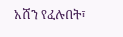አሸን የፈሉበት፣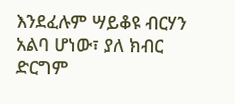እንደፈሉም ሣይቆዩ ብርሃን አልባ ሆነው፣ ያለ ክብር ድርግም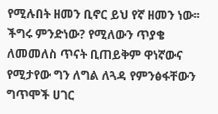የሚሉበት ዘመን ቢኖር ይህ የኛ ዘመን ነው፡፡ ችግሩ ምንድነው? የሚለውን ጥያቄ ለመመለስ ጥናት ቢጠይቅም ዋነኛውና የሚታየው ግን ለግል ለጓዳ የምንፅፋቸውን ግጥሞች ሀገር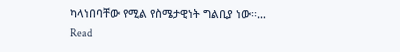ካላነበባቸው የሚል የስሜታዊነት ግልቢያ ነው፡፡…
Read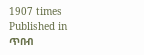1907 times
Published in
ጥበብ